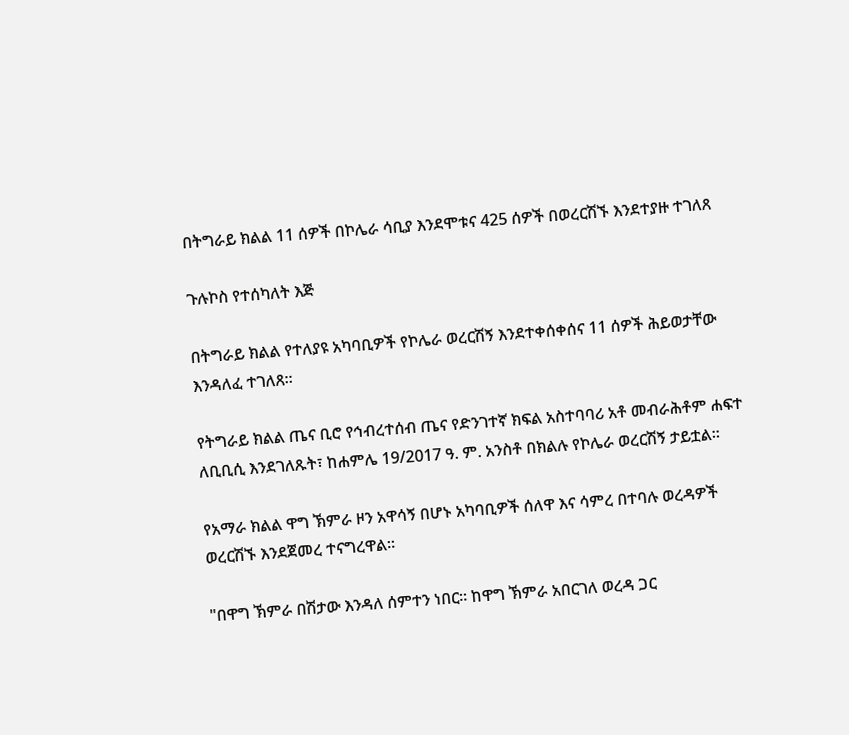በትግራይ ክልል 11 ሰዎች በኮሌራ ሳቢያ እንደሞቱና 425 ሰዎች በወረርሽኙ እንደተያዙ ተገለጸ

ጉሉኮስ የተሰካለት እጅ

በትግራይ ክልል የተለያዩ አካባቢዎች የኮሌራ ወረርሽኝ እንደተቀሰቀሰና 11 ሰዎች ሕይወታቸው እንዳለፈ ተገለጸ።

የትግራይ ክልል ጤና ቢሮ የኅብረተሰብ ጤና የድንገተኛ ክፍል አስተባባሪ አቶ መብራሕቶም ሐፍተ ለቢቢሲ እንደገለጹት፣ ከሐምሌ 19/2017 ዓ. ም. አንስቶ በክልሉ የኮሌራ ወረርሽኝ ታይቷል።

የአማራ ክልል ዋግ ኽምራ ዞን አዋሳኝ በሆኑ አካባቢዎች ሰለዋ እና ሳምረ በተባሉ ወረዳዎች ወረርሽኙ እንደጀመረ ተናግረዋል።

"በዋግ ኽምራ በሽታው እንዳለ ሰምተን ነበር። ከዋግ ኽምራ አበርገለ ወረዳ ጋር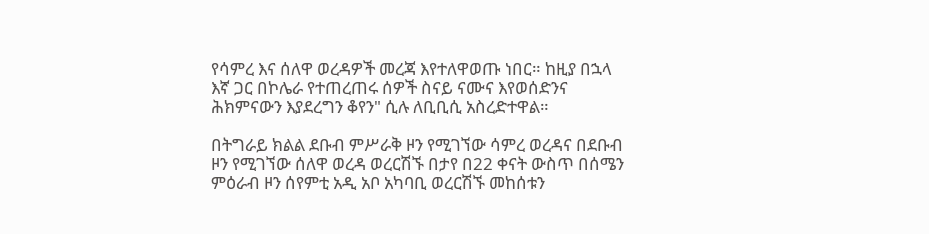የሳምረ እና ሰለዋ ወረዳዎች መረጃ እየተለዋወጡ ነበር። ከዚያ በኋላ እኛ ጋር በኮሌራ የተጠረጠሩ ሰዎች ስናይ ናሙና እየወሰድንና ሕክምናውን እያደረግን ቆየን" ሲሉ ለቢቢሲ አስረድተዋል።

በትግራይ ክልል ደቡብ ምሥራቅ ዞን የሚገኘው ሳምረ ወረዳና በደቡብ ዞን የሚገኘው ሰለዋ ወረዳ ወረርሽኙ በታየ በ22 ቀናት ውስጥ በሰሜን ምዕራብ ዞን ሰየምቲ አዲ አቦ አካባቢ ወረርሽኙ መከሰቱን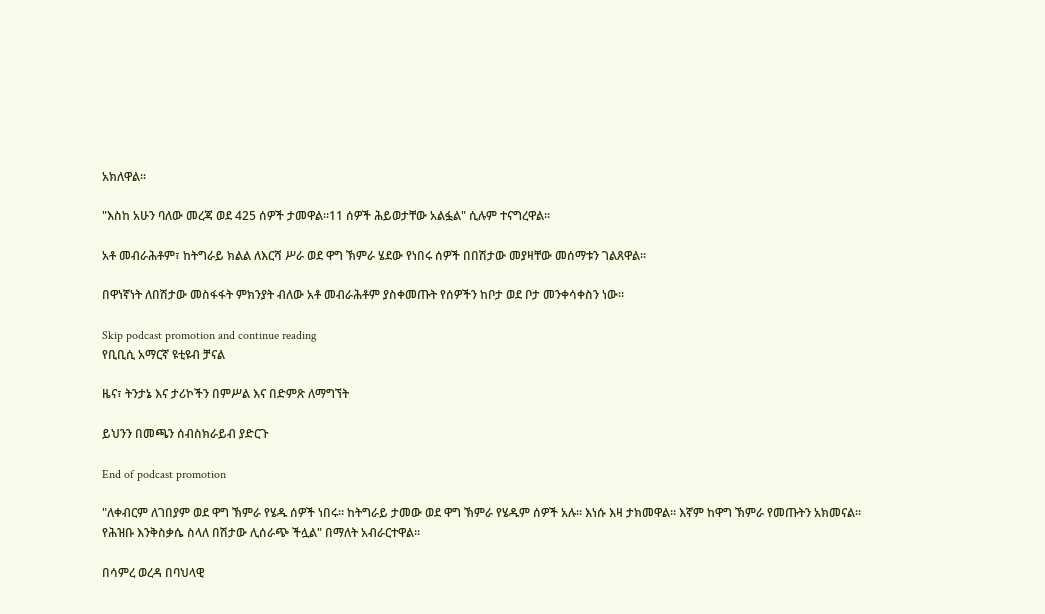አክለዋል።

"እስከ አሁን ባለው መረጃ ወደ 425 ሰዎች ታመዋል።11 ሰዎች ሕይወታቸው አልፏል" ሲሉም ተናግረዋል።

አቶ መብራሕቶም፣ ከትግራይ ክልል ለእርሻ ሥራ ወደ ዋግ ኽምራ ሄደው የነበሩ ሰዎች በበሽታው መያዛቸው መሰማቱን ገልጸዋል።

በዋነኛነት ለበሽታው መስፋፋት ምክንያት ብለው አቶ መብራሕቶም ያስቀመጡት የሰዎችን ከቦታ ወደ ቦታ መንቀሳቀስን ነው።

Skip podcast promotion and continue reading
የቢቢሲ አማርኛ ዩቲዩብ ቻናል

ዜና፣ ትንታኔ እና ታሪኮችን በምሥል እና በድምጽ ለማግኘት

ይህንን በመጫን ሰብስክራይብ ያድርጉ

End of podcast promotion

"ለቀብርም ለገበያም ወደ ዋግ ኽምራ የሄዱ ሰዎች ነበሩ። ከትግራይ ታመው ወደ ዋግ ኽምራ የሄዱም ሰዎች አሉ። እነሱ እዛ ታክመዋል። እኛም ከዋግ ኽምራ የመጡትን አክመናል። የሕዝቡ እንቅስቃሴ ስላለ በሽታው ሊሰራጭ ችሏል" በማለት አብራርተዋል።

በሳምረ ወረዳ በባህላዊ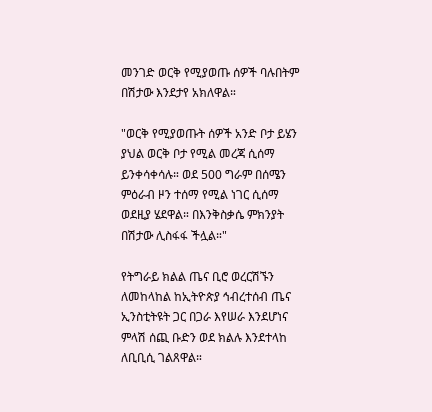መንገድ ወርቅ የሚያወጡ ሰዎች ባሉበትም በሽታው እንደታየ አክለዋል።

"ወርቅ የሚያወጡት ሰዎች አንድ ቦታ ይሄን ያህል ወርቅ ቦታ የሚል መረጃ ሲሰማ ይንቀሳቀሳሉ። ወደ 500 ግራም በሰሜን ምዕራብ ዞን ተሰማ የሚል ነገር ሲሰማ ወደዚያ ሄደዋል። በእንቅስቃሴ ምክንያት በሽታው ሊስፋፋ ችሏል።"

የትግራይ ክልል ጤና ቢሮ ወረርሽኙን ለመከላከል ከኢትዮጵያ ኅብረተሰብ ጤና ኢንስቲትዩት ጋር በጋራ እየሠራ እንደሆነና ምላሽ ሰጪ ቡድን ወደ ክልሉ እንደተላከ ለቢቢሲ ገልጸዋል።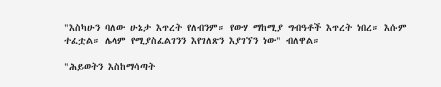"እስካሁን ባለው ሁኔታ እጥረት የለብንም። የውሃ ማከሚያ ግብዓቶች እጥረት ነበረ። እሱም ተፈቷል። ሌላም የሚያስፈልገንን እየገለጽን እያገኘን ነው" ብለዋል።

"ሕይወትን እስከማሳጣት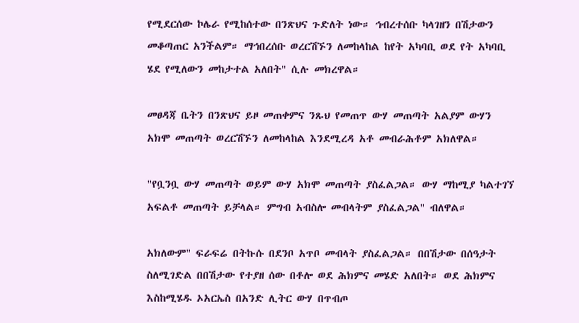የሚደርሰው ኮሌራ የሚከሰተው በንጽህና ጉድለት ነው። ኅብረተሰቡ ካላገዘን በሽታውን መቆጣጠር አንችልም። ማኅበረሰቡ ወረርሽኙን ለመከላከል ከየት አካባቢ ወደ የት አካባቢ ሄደ የሚለውን መከታተል አለበት" ሲሉ መክረዋል።

መፀዳጃ ቤትን በንጽህና ይዞ መጠቀምና ንጹህ የመጠጥ ውሃ መጠጣት አልያም ውሃን አክሞ መጠጣት ወረርሽኙን ለመከላከል እንደሚረዳ አቶ መብራሕቶም አክለዋል።

"የቧንቧ ውሃ መጠጣት ወይም ውሃ አክሞ መጠጣት ያስፈልጋል። ውሃ ማከሚያ ካልተገኘ አፍልቶ መጠጣት ይቻላል። ምግብ አብስሎ መብላትም ያስፈልጋል" ብለዋል።

አክለውም" ፍራፍሬ በትኩሱ በደንቦ አጥቦ መብላት ያስፈልጋል። በበሽታው በሰዓታት ስለሚገድል በበሽታው የተያዘ ሰው በቶሎ ወደ ሕክምና መሄድ አለበት። ወደ ሕክምና እስከሚሄዱ ኦአርኤስ በአንድ ሊትር ውሃ በጥብጦ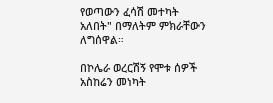የወጣውን ፈሳሽ መተካት አለበት" በማለትም ምክራቸውን ለግሰዋል።

በኮሌራ ወረርሽኝ የሞቱ ሰዎች አስከሬን መነካት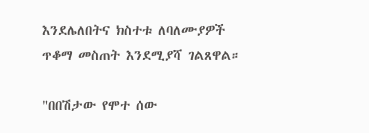እንደሌለበትና ክስተቱ ለባለሙያዎች ጥቆማ መስጠት እንደሚያሻ ገልጸዋል።

"በበሽታው የሞተ ሰው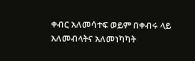ቀብር አለመሳተፍ ወይም በቀብሩ ላይ አለመብላትና አለመነካካት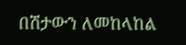በሽታውን ለመከላከል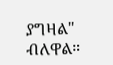ያግዛል" ብለዋል።